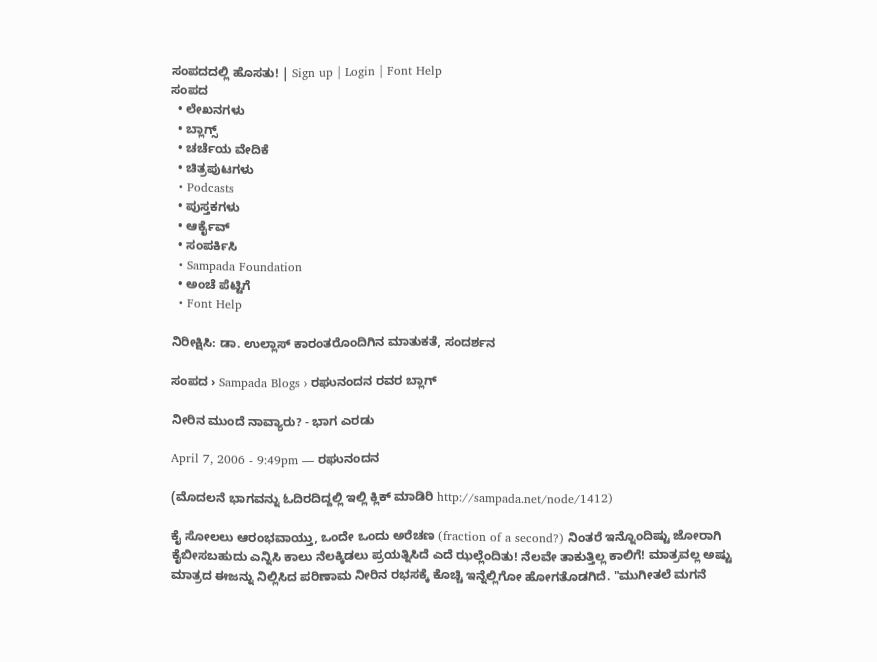ಸಂಪದದಲ್ಲಿ ಹೊಸತು! | Sign up | Login | Font Help
ಸಂಪದ
  • ಲೇಖನಗಳು
  • ಬ್ಲಾಗ್ಸ್
  • ಚರ್ಚೆಯ ವೇದಿಕೆ
  • ಚಿತ್ರಪುಟಗಳು
  • Podcasts
  • ಪುಸ್ತಕಗಳು
  • ಆರ್ಕೈವ್
  • ಸಂಪರ್ಕಿಸಿ
  • Sampada Foundation
  • ಅಂಚೆ ಪೆಟ್ಟಿಗೆ
  • Font Help

ನಿರೀಕ್ಷಿಸಿ: ಡಾ. ಉಲ್ಲಾಸ್ ಕಾರಂತರೊಂದಿಗಿನ ಮಾತುಕತೆ, ಸಂದರ್ಶನ

ಸಂಪದ › Sampada Blogs › ರಘುನಂದನ ರವರ ಬ್ಲಾಗ್

ನೀರಿನ ಮುಂದೆ ನಾವ್ಯಾರು? - ಭಾಗ ಎರಡು

April 7, 2006 - 9:49pm — ರಘುನಂದನ

(ಮೊದಲನೆ ಭಾಗವನ್ನು ಓದಿರದಿದ್ದಲ್ಲಿ ಇಲ್ಲಿ ಕ್ಲಿಕ್ ಮಾಡಿರಿ http://sampada.net/node/1412)

ಕೈ ಸೋಲಲು ಆರಂಭವಾಯ್ತು, ಒಂದೇ ಒಂದು ಅರೆಚಣ (fraction of a second?) ನಿಂತರೆ ಇನ್ನೊಂದಿಷ್ಟು ಜೋರಾಗಿ ಕೈಬೀಸಬಹುದು ಎನ್ನಿಸಿ ಕಾಲು ನೆಲಕ್ಕಿಡಲು ಪ್ರಯತ್ನಿಸಿದೆ ಎದೆ ಝಲ್ಲೆಂದಿತು! ನೆಲವೇ ತಾಕುತ್ತಿಲ್ಲ ಕಾಲಿಗೆ! ಮಾತ್ರವಲ್ಲ ಅಷ್ಟು ಮಾತ್ರದ ಈಜನ್ನು ನಿಲ್ಲಿಸಿದ ಪರಿಣಾಮ ನೀರಿನ ರಭಸಕ್ಕೆ ಕೊಚ್ಚಿ ಇನ್ನೆಲ್ಲಿಗೋ ಹೋಗತೊಡಗಿದೆ. "ಮುಗೀತಲೆ ಮಗನೆ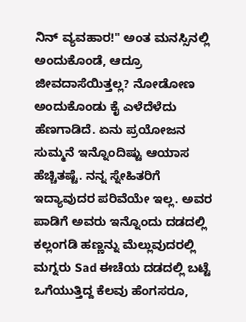ನಿನ್ ವ್ಯವಹಾರ!" ಅಂತ ಮನಸ್ಸಿನಲ್ಲಿ ಅಂದುಕೊಂಡೆ, ಆದ್ರೂ ಜೀವದಾಸೆಯಿತ್ತಲ್ಲ? ನೋಡೋಣ ಅಂದುಕೊಂಡು ಕೈ ಎಳೆದೆಳೆದು ಹೆಣಗಾಡಿದೆ. ಏನು ಪ್ರಯೋಜನ ಸುಮ್ಮನೆ ಇನ್ನೊಂದಿಷ್ಟು ಆಯಾಸ ಹೆಚ್ಚಿತಷ್ಟೆ. ನನ್ನ ಸ್ನೇಹಿತರಿಗೆ ಇದ್ಯಾವುದರ ಪರಿವೆಯೇ ಇಲ್ಲ. ಅವರ ಪಾಡಿಗೆ ಅವರು ಇನ್ನೊಂದು ದಡದಲ್ಲಿ ಕಲ್ಲಂಗಡಿ ಹಣ್ಣನ್ನು ಮೆಲ್ಲುವುದರಲ್ಲಿ ಮಗ್ನರು Sad ಈಚೆಯ ದಡದಲ್ಲಿ ಬಟ್ಟೆ ಒಗೆಯುತ್ತಿದ್ದ ಕೆಲವು ಹೆಂಗಸರೂ,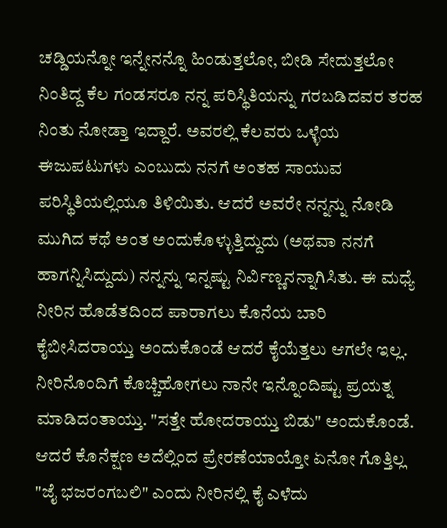ಚಡ್ಡಿಯನ್ನೋ ಇನ್ನೇನನ್ನೊ ಹಿಂಡುತ್ತಲೋ, ಬೀಡಿ ಸೇದುತ್ತಲೋ ನಿಂತಿದ್ದ ಕೆಲ ಗಂಡಸರೂ ನನ್ನ ಪರಿಸ್ಥಿತಿಯನ್ನು ಗರಬಡಿದವರ ತರಹ ನಿಂತು ನೋಡ್ತಾ ಇದ್ದಾರೆ. ಅವರಲ್ಲಿ ಕೆಲವರು ಒಳ್ಳೆಯ ಈಜುಪಟುಗಳು ಎಂಬುದು ನನಗೆ ಅಂತಹ ಸಾಯುವ ಪರಿಸ್ಥಿತಿಯಲ್ಲಿಯೂ ತಿಳಿಯಿತು. ಆದರೆ ಅವರೇ ನನ್ನನ್ನು ನೋಡಿ ಮುಗಿದ ಕಥೆ ಅಂತ ಅಂದುಕೊಳ್ಳುತ್ತಿದ್ದುದು (ಅಥವಾ ನನಗೆ ಹಾಗನ್ನಿಸಿದ್ದುದು) ನನ್ನನ್ನು ಇನ್ನಷ್ಟು ನಿರ್ವಿಣ್ಣನನ್ನಾಗಿಸಿತು. ಈ ಮಧ್ಯೆ ನೀರಿನ ಹೊಡೆತದಿಂದ ಪಾರಾಗಲು ಕೊನೆಯ ಬಾರಿ ಕೈಬೀಸಿದರಾಯ್ತು ಅಂದುಕೊಂಡೆ ಆದರೆ ಕೈಯೆತ್ತಲು ಆಗಲೇ ಇಲ್ಲ. ನೀರಿನೊಂದಿಗೆ ಕೊಚ್ಚಿಹೋಗಲು ನಾನೇ ಇನ್ನೊಂದಿಷ್ಟು ಪ್ರಯತ್ನ ಮಾಡಿದಂತಾಯ್ತು. "ಸತ್ತೇ ಹೋದರಾಯ್ತು ಬಿಡು" ಅಂದುಕೊಂಡೆ. ಆದರೆ ಕೊನೆಕ್ಷಣ ಅದೆಲ್ಲಿಂದ ಪ್ರೇರಣೆಯಾಯ್ತೋ ಏನೋ ಗೊತ್ತಿಲ್ಲ "ಜೈ ಭಜರಂಗಬಲಿ" ಎಂದು ನೀರಿನಲ್ಲಿ ಕೈ ಎಳೆದು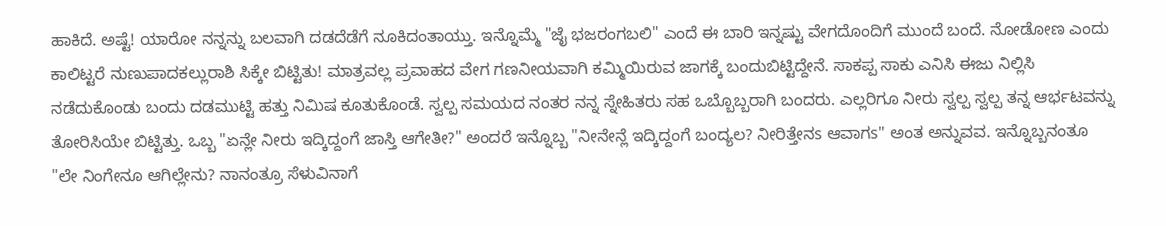ಹಾಕಿದೆ. ಅಷ್ಟೆ! ಯಾರೋ ನನ್ನನ್ನು ಬಲವಾಗಿ ದಡದೆಡೆಗೆ ನೂಕಿದಂತಾಯ್ತು. ಇನ್ನೊಮ್ಮೆ "ಜೈ ಭಜರಂಗಬಲಿ" ಎಂದೆ ಈ ಬಾರಿ ಇನ್ನಷ್ಟು ವೇಗದೊಂದಿಗೆ ಮುಂದೆ ಬಂದೆ. ನೋಡೋಣ ಎಂದು ಕಾಲಿಟ್ಟರೆ ನುಣುಪಾದಕಲ್ಲುರಾಶಿ ಸಿಕ್ಕೇ ಬಿಟ್ಟಿತು! ಮಾತ್ರವಲ್ಲ ಪ್ರವಾಹದ ವೇಗ ಗಣನೀಯವಾಗಿ ಕಮ್ಮಿಯಿರುವ ಜಾಗಕ್ಕೆ ಬಂದುಬಿಟ್ಟಿದ್ದೇನೆ. ಸಾಕಪ್ಪ ಸಾಕು ಎನಿಸಿ ಈಜು ನಿಲ್ಲಿಸಿ ನಡೆದುಕೊಂಡು ಬಂದು ದಡಮುಟ್ಟಿ ಹತ್ತು ನಿಮಿಷ ಕೂತುಕೊಂಡೆ. ಸ್ವಲ್ಪ ಸಮಯದ ನಂತರ ನನ್ನ ಸ್ನೇಹಿತರು ಸಹ ಒಬ್ಬೊಬ್ಬರಾಗಿ ಬಂದರು. ಎಲ್ಲರಿಗೂ ನೀರು ಸ್ವಲ್ಪ ಸ್ವಲ್ಪ ತನ್ನ ಆರ್ಭಟವನ್ನು ತೋರಿಸಿಯೇ ಬಿಟ್ಟಿತ್ತು. ಒಬ್ಬ "ಏನ್ಲೇ ನೀರು ಇದ್ಕಿದ್ದಂಗೆ ಜಾಸ್ತಿ ಆಗೇತೀ?" ಅಂದರೆ ಇನ್ನೊಬ್ಬ "ನೀನೇನ್ಲೆ ಇದ್ಕಿದ್ದಂಗೆ ಬಂದ್ಯಲ? ನೀರಿತ್ತೇನs ಆವಾಗs" ಅಂತ ಅನ್ನುವವ. ಇನ್ನೊಬ್ಬನಂತೂ "ಲೇ ನಿಂಗೇನೂ ಆಗಿಲ್ಲೇನು? ನಾನಂತ್ರೂ ಸೆಳುವಿನಾಗೆ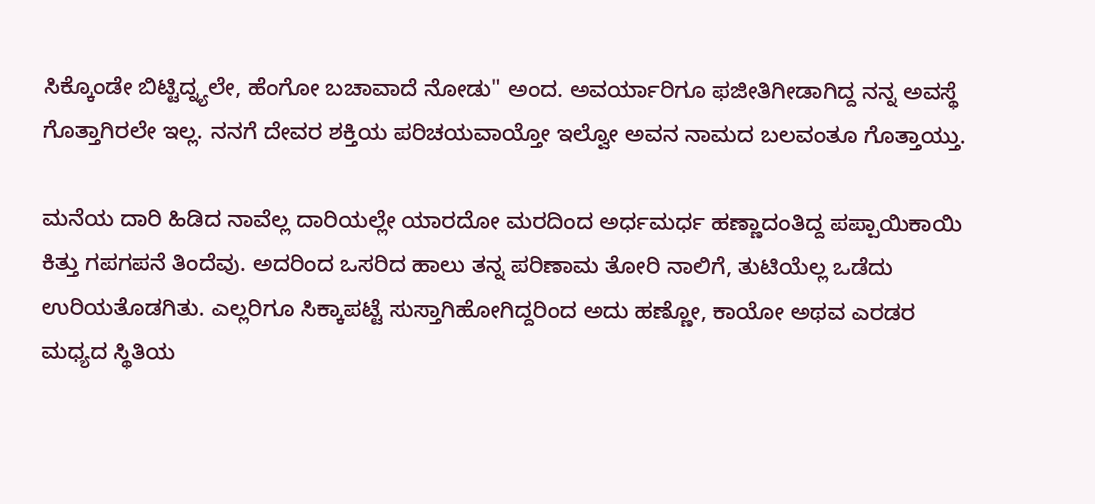ಸಿಕ್ಕೊಂಡೇ ಬಿಟ್ಟಿದ್ನ್ಯಲೇ, ಹೆಂಗೋ ಬಚಾವಾದೆ ನೋಡು" ಅಂದ. ಅವರ್ಯಾರಿಗೂ ಫಜೀತಿಗೀಡಾಗಿದ್ದ ನನ್ನ ಅವಸ್ಥೆ ಗೊತ್ತಾಗಿರಲೇ ಇಲ್ಲ. ನನಗೆ ದೇವರ ಶಕ್ತಿಯ ಪರಿಚಯವಾಯ್ತೋ ಇಲ್ವೋ ಅವನ ನಾಮದ ಬಲವಂತೂ ಗೊತ್ತಾಯ್ತು.

ಮನೆಯ ದಾರಿ ಹಿಡಿದ ನಾವೆಲ್ಲ ದಾರಿಯಲ್ಲೇ ಯಾರದೋ ಮರದಿಂದ ಅರ್ಧಮರ್ಧ ಹಣ್ಣಾದಂತಿದ್ದ ಪಪ್ಪಾಯಿಕಾಯಿ ಕಿತ್ತು ಗಪಗಪನೆ ತಿಂದೆವು. ಅದರಿಂದ ಒಸರಿದ ಹಾಲು ತನ್ನ ಪರಿಣಾಮ ತೋರಿ ನಾಲಿಗೆ, ತುಟಿಯೆಲ್ಲ ಒಡೆದು ಉರಿಯತೊಡಗಿತು. ಎಲ್ಲರಿಗೂ ಸಿಕ್ಕಾಪಟ್ಟೆ ಸುಸ್ತಾಗಿಹೋಗಿದ್ದರಿಂದ ಅದು ಹಣ್ಣೋ, ಕಾಯೋ ಅಥವ ಎರಡರ ಮಧ್ಯದ ಸ್ಥಿತಿಯ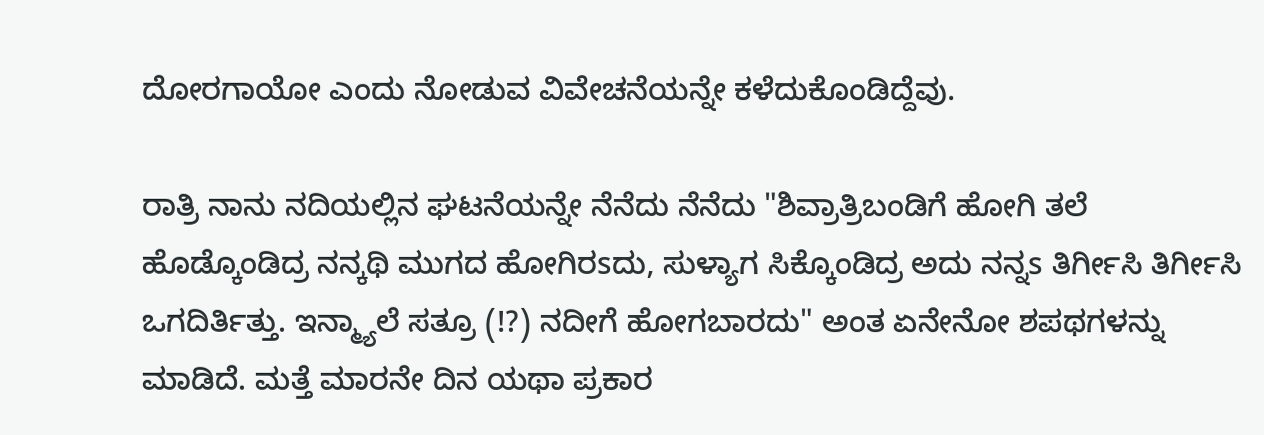ದೋರಗಾಯೋ ಎಂದು ನೋಡುವ ವಿವೇಚನೆಯನ್ನೇ ಕಳೆದುಕೊಂಡಿದ್ದೆವು.

ರಾತ್ರಿ ನಾನು ನದಿಯಲ್ಲಿನ ಘಟನೆಯನ್ನೇ ನೆನೆದು ನೆನೆದು "ಶಿವ್ರಾತ್ರಿಬಂಡಿಗೆ ಹೋಗಿ ತಲೆ ಹೊಡ್ಕೊಂಡಿದ್ರ ನನ್ಕಥಿ ಮುಗದ ಹೋಗಿರsದು, ಸುಳ್ಯಾಗ ಸಿಕ್ಕೊಂಡಿದ್ರ ಅದು ನನ್ನs ತಿರ್ಗೀಸಿ ತಿರ್ಗೀಸಿ ಒಗದಿರ್ತಿತ್ತು. ಇನ್ಮ್ಯಾಲೆ ಸತ್ರೂ (!?) ನದೀಗೆ ಹೋಗಬಾರದು" ಅಂತ ಏನೇನೋ ಶಪಥಗಳನ್ನು ಮಾಡಿದೆ. ಮತ್ತೆ ಮಾರನೇ ದಿನ ಯಥಾ ಪ್ರಕಾರ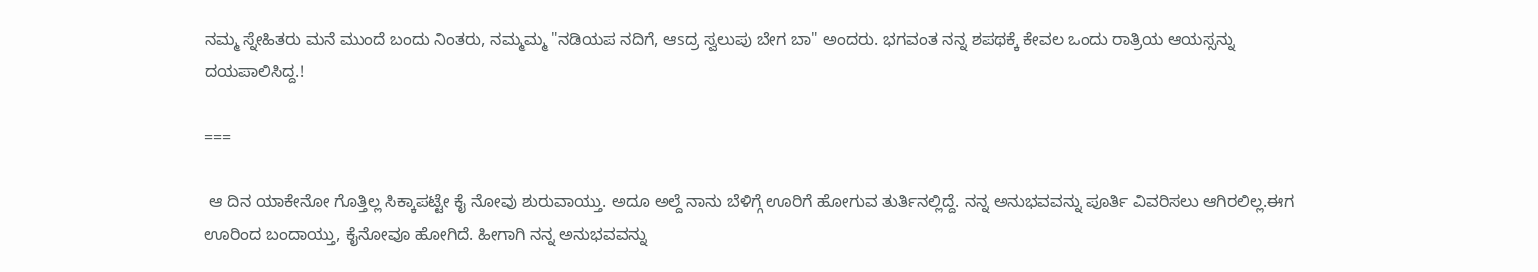ನಮ್ಮ ಸ್ನೇಹಿತರು ಮನೆ ಮುಂದೆ ಬಂದು ನಿಂತರು, ನಮ್ಮಮ್ಮ "ನಡಿಯಪ ನದಿಗೆ, ಆsದ್ರ ಸ್ವಲುಪು ಬೇಗ ಬಾ" ಅಂದರು. ಭಗವಂತ ನನ್ನ ಶಪಥಕ್ಕೆ ಕೇವಲ ಒಂದು ರಾತ್ರಿಯ ಆಯಸ್ಸನ್ನು ದಯಪಾಲಿಸಿದ್ದ.!

===

 ಆ ದಿನ ಯಾಕೇನೋ ಗೊತ್ತಿಲ್ಲ ಸಿಕ್ಕಾಪಟ್ಟೇ ಕೈ ನೋವು ಶುರುವಾಯ್ತು. ಅದೂ ಅಲ್ದೆ ನಾನು ಬೆಳಿಗ್ಗೆ ಊರಿಗೆ ಹೋಗುವ ತುರ್ತಿನಲ್ಲಿದ್ದೆ. ನನ್ನ ಅನುಭವವನ್ನು ಪೂರ್ತಿ ವಿವರಿಸಲು ಆಗಿರಲಿಲ್ಲ.ಈಗ ಊರಿಂದ ಬಂದಾಯ್ತು, ಕೈನೋವೂ ಹೋಗಿದೆ. ಹೀಗಾಗಿ ನನ್ನ ಅನುಭವವನ್ನು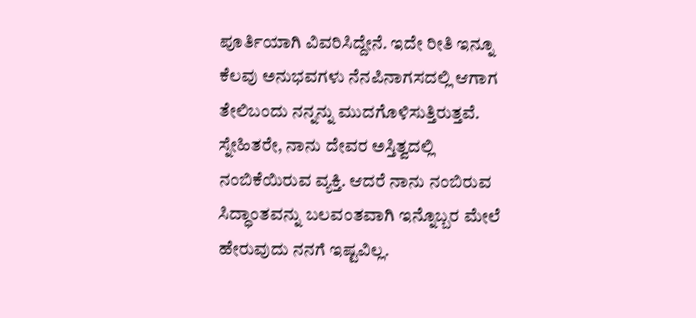ಪೂರ್ತಿಯಾಗಿ ವಿವರಿಸಿದ್ದೇನೆ. ಇದೇ ರೀತಿ ಇನ್ನೂ ಕೆಲವು ಅನುಭವಗಳು ನೆನಪಿನಾಗಸದಲ್ಲಿ ಆಗಾಗ ತೇಲಿಬಂದು ನನ್ನನ್ನು ಮುದಗೊಳಿಸುತ್ತಿರುತ್ತವೆ. ಸ್ನೇಹಿತರೇ, ನಾನು ದೇವರ ಅಸ್ತಿತ್ವದಲ್ಲಿ ನಂಬಿಕೆಯಿರುವ ವ್ಯಕ್ತಿ. ಆದರೆ ನಾನು ನಂಬಿರುವ ಸಿದ್ಧಾಂತವನ್ನು ಬಲವಂತವಾಗಿ ಇನ್ನೊಬ್ಬರ ಮೇಲೆ ಹೇರುವುದು ನನಗೆ ಇಷ್ಟವಿಲ್ಲ.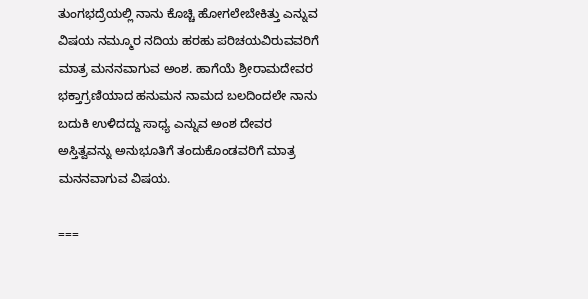ತುಂಗಭದ್ರೆಯಲ್ಲಿ ನಾನು ಕೊಚ್ಚಿ ಹೋಗಲೇಬೇಕಿತ್ತು ಎನ್ನುವ ವಿಷಯ ನಮ್ಮೂರ ನದಿಯ ಹರಹು ಪರಿಚಯವಿರುವವರಿಗೆ ಮಾತ್ರ ಮನನವಾಗುವ ಅಂಶ. ಹಾಗೆಯೆ ಶ್ರೀರಾಮದೇವರ ಭಕ್ತಾಗ್ರಣಿಯಾದ ಹನುಮನ ನಾಮದ ಬಲದಿಂದಲೇ ನಾನು ಬದುಕಿ ಉಳಿದದ್ದು ಸಾಧ್ಯ ಎನ್ನುವ ಅಂಶ ದೇವರ ಅಸ್ತಿತ್ವವನ್ನು ಅನುಭೂತಿಗೆ ತಂದುಕೊಂಡವರಿಗೆ ಮಾತ್ರ ಮನನವಾಗುವ ವಿಷಯ.

===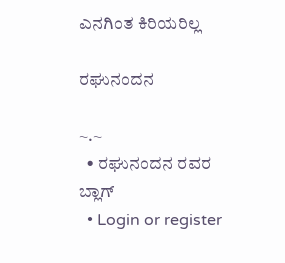ಎನಗಿಂತ ಕಿರಿಯರಿಲ್ಲ

ರಘುನಂದನ

~.~
  • ರಘುನಂದನ ರವರ ಬ್ಲಾಗ್
  • Login or register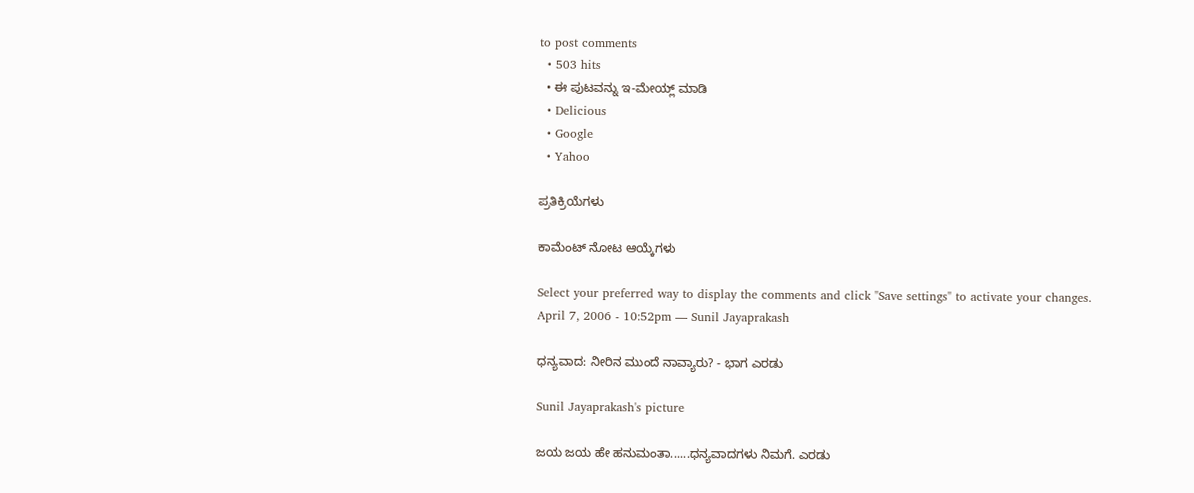to post comments
  • 503 hits
  • ಈ ಪುಟವನ್ನು ಇ-ಮೇಯ್ಲ್ ಮಾಡಿ
  • Delicious
  • Google
  • Yahoo

ಪ್ರತಿಕ್ರಿಯೆಗಳು

ಕಾಮೆಂಟ್ ನೋಟ ಆಯ್ಕೆಗಳು

Select your preferred way to display the comments and click "Save settings" to activate your changes.
April 7, 2006 - 10:52pm — Sunil Jayaprakash

ಧನ್ಯವಾದ: ನೀರಿನ ಮುಂದೆ ನಾವ್ಯಾರು? - ಭಾಗ ಎರಡು

Sunil Jayaprakash's picture

ಜಯ ಜಯ ಹೇ ಹನುಮಂತಾ......ಧನ್ಯವಾದಗಳು ನಿಮಗೆ. ಎರಡು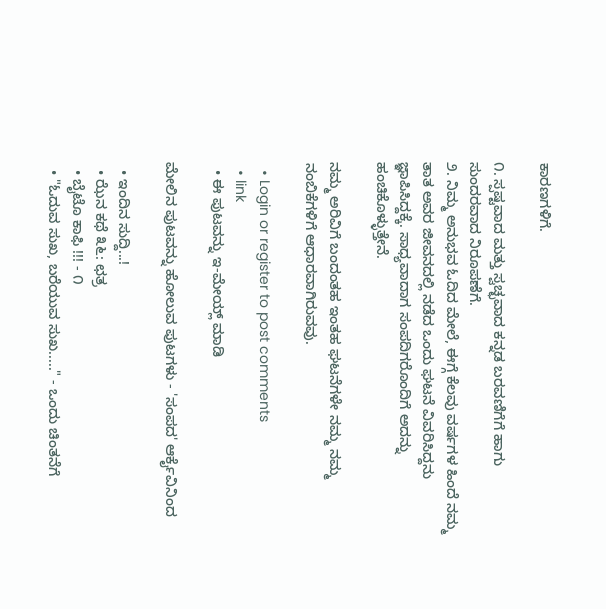ಕಾರಣಗಳಿಗೆ.

೧. ಸ್ಪಷ್ಟವಾದ ಮತ್ತು ಸ್ವಚ್ಛವಾದ ಕನ್ನಡ ಬರವಣಿಗೆಗೆ ಹಾಗು ಸುಂದರವಾದ ನಿರೂಪಣೆಗೆ.
೨. ನಿಮ್ಮ ಅನುಭವ ಓದಿದ ಮೇಲೆ, ಈಗ್ಗೆ ಕೆಲವು ವರ್ಷಗಳ ಹಿಂದೆ ನಮ್ಮ ತಾತ ಅವರ ಜೀವನದಲ್ಲಿ ನಡೆದ ಒಂದು ಘಟನೆ ವಿವರಿಸಿದ್ದನು ಜ್ಞಾಪಿಸಿದ್ದಕ್ಕೆ. ಸಾಧ್ಯವಾದಾಗ ಸಂಪದಿಗರೊಂದಿಗೆ ಅದನ್ನು ಹಂಚಿಕೊಳ್ಳುತ್ತೇನೆ.

ನಮ್ಮ ಅರಿವಿಗೆ ಬಂದಂತಹ ಇಂತಹ ಘಟನೆಗಳೇ ನಮ್ಮ ನಮ್ಮ ನಂಬಿಕೆಗಳಿಗೆ ಆಧಾರವಾಗಿರುವವು.

  • Login or register to post comments
  • link
  • ಈ ಪುಟವನ್ನು ಇ-ಮೇಯ್ಲ್ ಮಾಡಿ

ಮೇಲಿನ ಪುಟವನ್ನು ಹೋಲುವ ಪುಟಗಳು - 'ಸಂಪದ' ಆರ್ಕೈವಿನಿಂದ

  • ಇಂದಿನ ಸುದ್ದಿ...!
  • ಝೆನ ಕಥೆ ೩೬: ಛತ್ರ
  • ಬೈಟೊ ಕಾಫಿ !!! - ೧
  • "ಓದುವ ಸುಖ, ಬರೆಯುವ ಸುಖ....." - ಒಂದು ಚಿಂತನೆಗೆ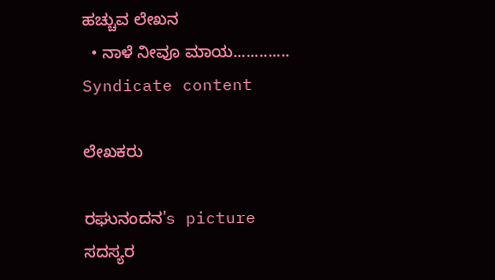ಹಚ್ಚುವ ಲೇಖನ
  • ನಾಳೆ ನೀವೂ ಮಾಯ.............
Syndicate content

ಲೇಖಕರು

ರಘುನಂದನ's picture
ಸದಸ್ಯರ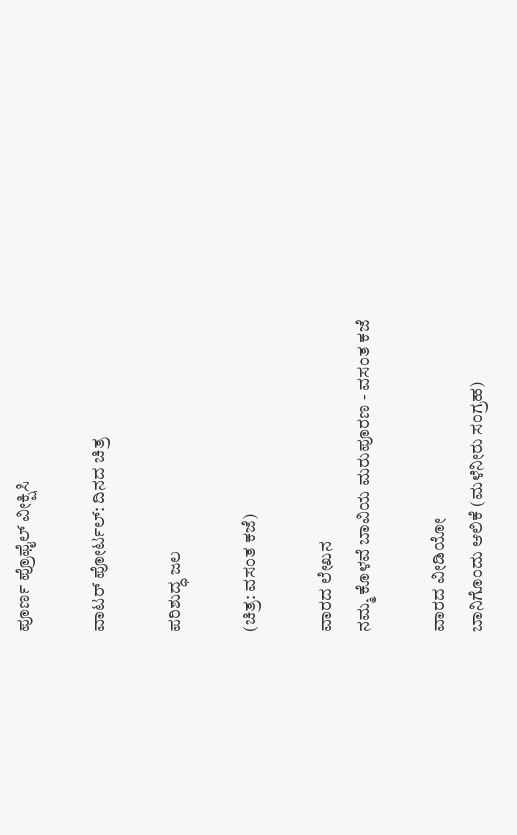ಪೂರ್ಣ ಪ್ರೊಫೈಲ್ ವೀಕ್ಷಿಸಿ

ವಾಟರ್ ಪೋರ್ಟಲ್: ದಿನದ ಚಿತ್ರ

ಪರಿಶುದ್ಧ ಜಲ

(ಚಿತ್ರ: ವಸಂತ ಕಜೆ)

ವಾರದ ಲೇಖನ
ನಮ್ಮ ಕೊಳವೆ ಬಾವಿಯ ಮರುಪೂರಣ - ವಸಂತ ಕಜೆ

ವಾರದ ವೀಡಿಯೋ
ಬಾನಿಗೊಂದು ಆಲಿಕೆ (ಮಳೆನೀರು ಸಂಗ್ರಹ)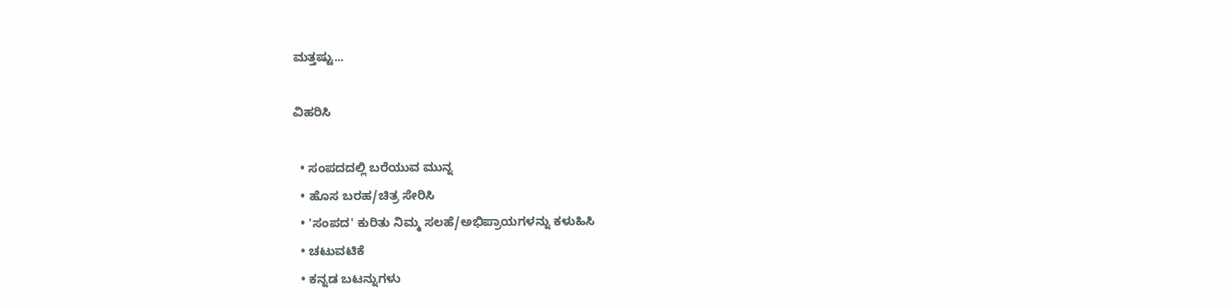ಮತ್ತಷ್ಟು...

ವಿಹರಿಸಿ

  • ಸಂಪದದಲ್ಲಿ ಬರೆಯುವ ಮುನ್ನ
  • ಹೊಸ ಬರಹ/ಚಿತ್ರ ಸೇರಿಸಿ
  • 'ಸಂಪದ' ಕುರಿತು ನಿಮ್ಮ ಸಲಹೆ/ಅಭಿಪ್ರಾಯಗಳನ್ನು ಕಳುಹಿಸಿ
  • ಚಟುವಟಿಕೆ
  • ಕನ್ನಡ ಬಟನ್ನುಗಳು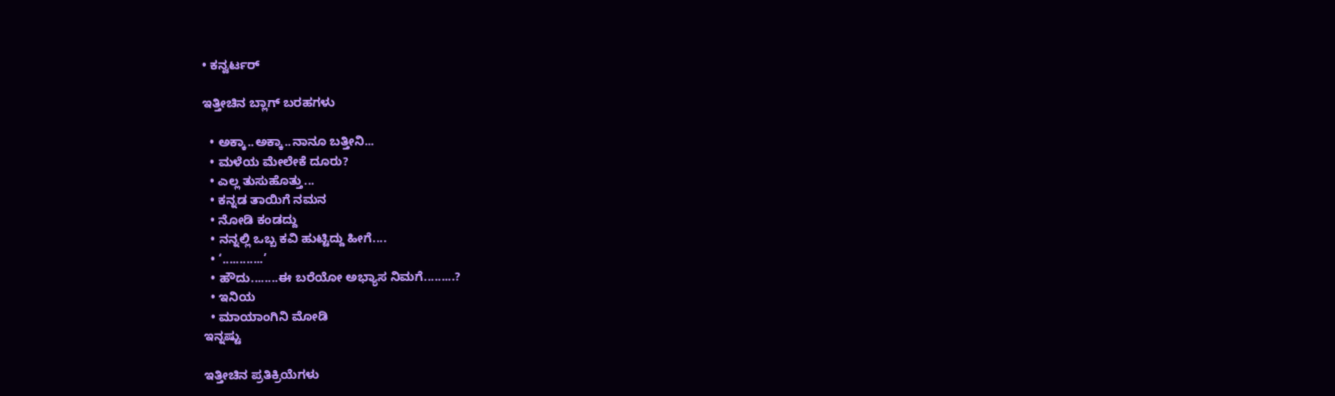• ಕನ್ವರ್ಟರ್

ಇತ್ತೀಚಿನ ಬ್ಲಾಗ್ ಬರಹಗಳು

  • ಅಕ್ಕಾ..ಅಕ್ಕಾ..ನಾನೂ ಬತ್ತೀನಿ...
  • ಮಳೆಯ ಮೇಲೇಕೆ ದೂರು?
  • ಎಲ್ಲ ತುಸುಹೊತ್ತು...
  • ಕನ್ನಡ ತಾಯಿಗೆ ನಮನ
  • ನೋಡಿ ಕಂಡದ್ದು
  • ನನ್ನಲ್ಲಿ ಒಬ್ಬ ಕವಿ ಹುಟ್ಟಿದ್ದು ಹೀಗೆ....
  • ‘............’
  • ಹೌದು........ಈ ಬರೆಯೋ ಅಭ್ಯಾಸ ನಿಮಗೆ.........?
  • ಇನಿಯ
  • ಮಾಯಾಂಗಿನಿ ಮೋಡಿ
ಇನ್ನಷ್ಟು

ಇತ್ತೀಚಿನ ಪ್ರತಿಕ್ರಿಯೆಗಳು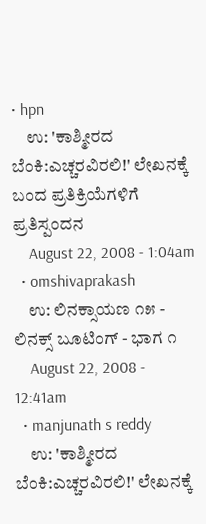• hpn
    ಉ: 'ಕಾಶ್ಮೀರದ ಬೆಂಕಿ:ಎಚ್ಚರವಿರಲಿ!' ಲೇಖನಕ್ಕೆ ಬಂದ ಪ್ರತಿಕ್ರಿಯೆಗಳಿಗೆ ಪ್ರತಿಸ್ಪಂದನ
    August 22, 2008 - 1:04am
  • omshivaprakash
    ಉ: ಲಿನಕ್ಸಾಯಣ ೧೫ - ಲಿನಕ್ಸ್ ಬೂಟಿಂಗ್ - ಭಾಗ ೧
    August 22, 2008 - 12:41am
  • manjunath s reddy
    ಉ: 'ಕಾಶ್ಮೀರದ ಬೆಂಕಿ:ಎಚ್ಚರವಿರಲಿ!' ಲೇಖನಕ್ಕೆ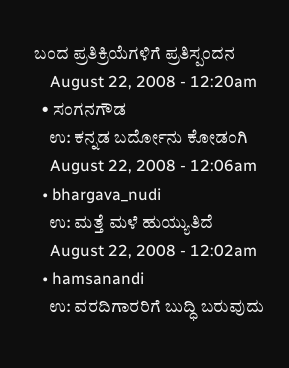ಬಂದ ಪ್ರತಿಕ್ರಿಯೆಗಳಿಗೆ ಪ್ರತಿಸ್ಪಂದನ
    August 22, 2008 - 12:20am
  • ಸಂಗನಗೌಡ
    ಉ: ಕನ್ನಡ ಬರ್ದೋನು ಕೋಡಂಗಿ
    August 22, 2008 - 12:06am
  • bhargava_nudi
    ಉ: ಮತ್ತೆ ಮಳೆ ಹುಯ್ಯುತಿದೆ
    August 22, 2008 - 12:02am
  • hamsanandi
    ಉ: ವರದಿಗಾರರಿಗೆ ಬುದ್ಧಿ ಬರುವುದು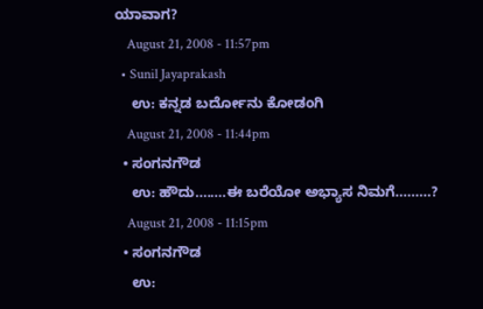ಯಾವಾಗ?
    August 21, 2008 - 11:57pm
  • Sunil Jayaprakash
    ಉ: ಕನ್ನಡ ಬರ್ದೋನು ಕೋಡಂಗಿ
    August 21, 2008 - 11:44pm
  • ಸಂಗನಗೌಡ
    ಉ: ಹೌದು........ಈ ಬರೆಯೋ ಅಭ್ಯಾಸ ನಿಮಗೆ.........?
    August 21, 2008 - 11:15pm
  • ಸಂಗನಗೌಡ
    ಉ: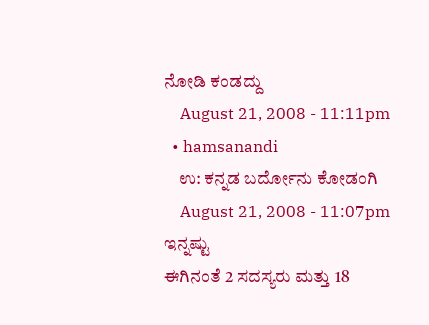ನೋಡಿ ಕಂಡದ್ದು
    August 21, 2008 - 11:11pm
  • hamsanandi
    ಉ: ಕನ್ನಡ ಬರ್ದೋನು ಕೋಡಂಗಿ
    August 21, 2008 - 11:07pm
ಇನ್ನಷ್ಟು
ಈಗಿನಂತೆ 2 ಸದಸ್ಯರು ಮತ್ತು 18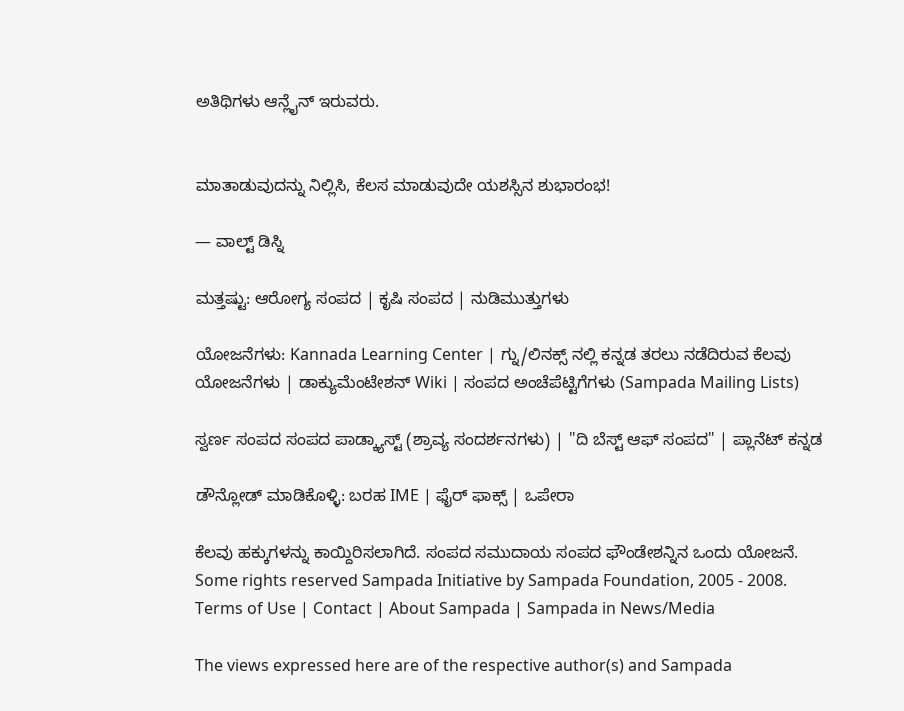ಅತಿಥಿಗಳು ಆನ್ಲೈನ್ ಇರುವರು.


ಮಾತಾಡುವುದನ್ನು ನಿಲ್ಲಿಸಿ, ಕೆಲಸ ಮಾಡುವುದೇ ಯಶಸ್ಸಿನ ಶುಭಾರಂಭ!

— ವಾಲ್ಟ್ ಡಿಸ್ನಿ

ಮತ್ತಷ್ಟು: ಆರೋಗ್ಯ ಸಂಪದ | ಕೃಷಿ ಸಂಪದ | ನುಡಿಮುತ್ತುಗಳು

ಯೋಜನೆಗಳು: Kannada Learning Center | ಗ್ನು/ಲಿನಕ್ಸ್ ನಲ್ಲಿ ಕನ್ನಡ ತರಲು ನಡೆದಿರುವ ಕೆಲವು ಯೋಜನೆಗಳು | ಡಾಕ್ಯುಮೆಂಟೇಶನ್ Wiki | ಸಂಪದ ಅಂಚೆಪೆಟ್ಟಿಗೆಗಳು (Sampada Mailing Lists)

ಸ್ವರ್ಣ ಸಂಪದ ಸಂಪದ ಪಾಡ್ಕ್ಯಾಸ್ಟ್ (ಶ್ರಾವ್ಯ ಸಂದರ್ಶನಗಳು) | "ದಿ ಬೆಸ್ಟ್ ಆಫ್ ಸಂಪದ" | ಪ್ಲಾನೆಟ್ ಕನ್ನಡ

ಡೌನ್ಲೋಡ್ ಮಾಡಿಕೊಳ್ಳಿ: ಬರಹ IME | ಫೈರ್ ಫಾಕ್ಸ್ | ಒಪೇರಾ

ಕೆಲವು ಹಕ್ಕುಗಳನ್ನು ಕಾಯ್ದಿರಿಸಲಾಗಿದೆ. ಸಂಪದ ಸಮುದಾಯ ಸಂಪದ ಫೌಂಡೇಶನ್ನಿನ ಒಂದು ಯೋಜನೆ.
Some rights reserved Sampada Initiative by Sampada Foundation, 2005 - 2008.
Terms of Use | Contact | About Sampada | Sampada in News/Media

The views expressed here are of the respective author(s) and Sampada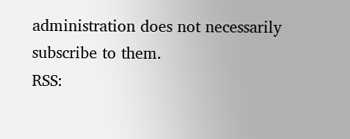administration does not necessarily subscribe to them.
RSS: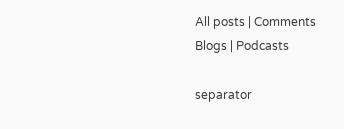All posts | Comments
Blogs | Podcasts

separator